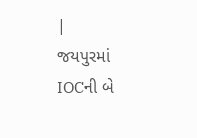|
જયપુરમાં IOCની બે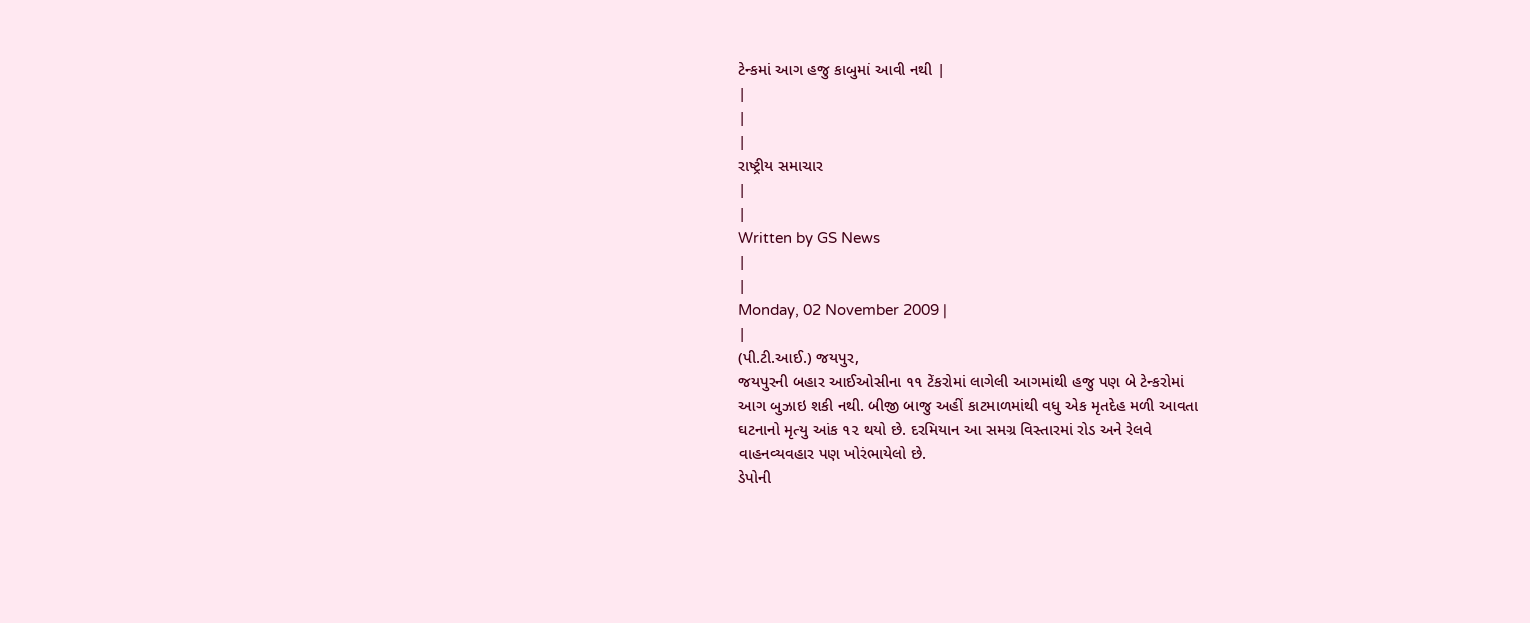ટેન્કમાં આગ હજુ કાબુમાં આવી નથી |
|
|
|
રાષ્ટ્રીય સમાચાર
|
|
Written by GS News
|
|
Monday, 02 November 2009 |
|
(પી.ટી.આઈ.) જયપુર,
જયપુરની બહાર આઈઓસીના ૧૧ ટેંકરોમાં લાગેલી આગમાંથી હજુ પણ બે ટેન્કરોમાં
આગ બુઝાઇ શકી નથી. બીજી બાજુ અહીં કાટમાળમાંથી વધુ એક મૃતદેહ મળી આવતા
ઘટનાનો મૃત્યુ આંક ૧૨ થયો છે. દરમિયાન આ સમગ્ર વિસ્તારમાં રોડ અને રેલવે
વાહનવ્યવહાર પણ ખોરંભાયેલો છે.
ડેપોની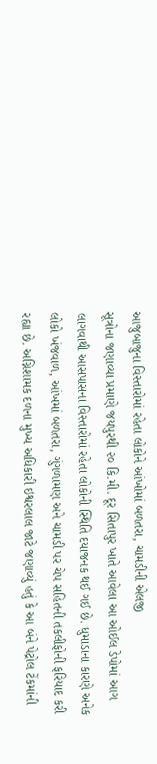આજુબાજુના વિસ્તારોમાં રહેતા લોકોને આંખોમાં બળતરા, ચામડીની એલજી
સૂત્રોના જણાવ્યા પ્રમાણે જયપુરથી ૨૦ કિ.મી. દૂર સિતાપુર ખાતે આવેલા આ ઓઈલ ડેપોમાં આગ લાગવાથી આસપાસના વિસ્તારોમાં રહેતા લોકોની સ્થિતિ દયાજનક થઈ ગઈ છે. ધુમાડાના કારણે અનેક લોકો ખંજવાળ, આંખમાં બળતરા, ગુંગળામણ અને ચામડી પર ચેપ સહિતની તકલીફોની ફરિયાદ કરી રહ્યા છે. અગ્નિશામક દળના મુખ્ય અધિકારી ઇશ્વરલાલ જાટે જણાવ્યું હતું કે આ બંને પેટ્રોલ ટેંકમાંની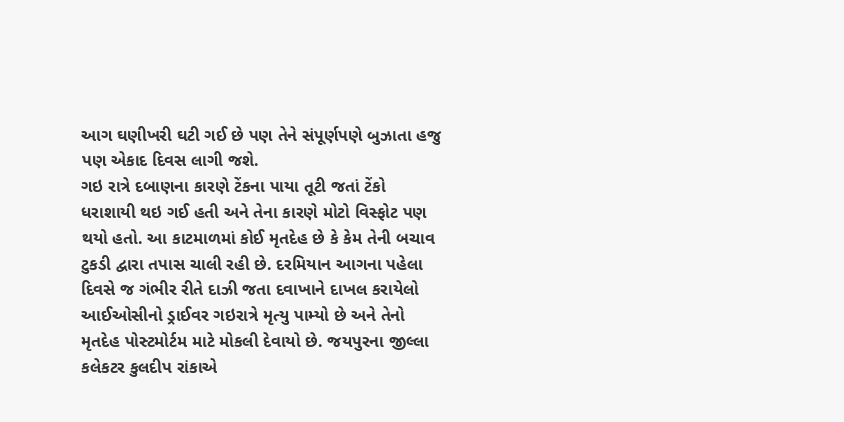આગ ઘણીખરી ઘટી ગઈ છે પણ તેને સંપૂર્ણપણે બુઝાતા હજુ પણ એકાદ દિવસ લાગી જશે.
ગઇ રાત્રે દબાણના કારણે ટેંકના પાયા તૂટી જતાં ટેંકો ધરાશાયી થઇ ગઈ હતી અને તેના કારણે મોટો વિસ્ફોટ પણ થયો હતો. આ કાટમાળમાં કોઈ મૃતદેહ છે કે કેમ તેની બચાવ ટુકડી દ્વારા તપાસ ચાલી રહી છે. દરમિયાન આગના પહેલા દિવસે જ ગંભીર રીતે દાઝી જતા દવાખાને દાખલ કરાયેલો આઈઓસીનો ડ્રાઈવર ગઇરાત્રે મૃત્યુ પામ્યો છે અને તેનો મૃતદેહ પોસ્ટમોર્ટમ માટે મોકલી દેવાયો છે. જયપુરના જીલ્લા કલેકટર કુલદીપ રાંકાએ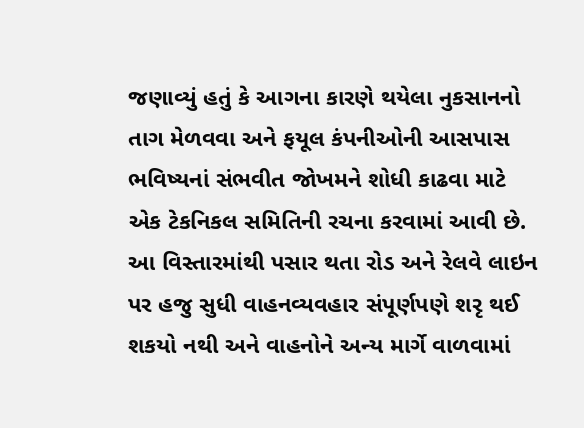જણાવ્યું હતું કે આગના કારણે થયેલા નુકસાનનો તાગ મેળવવા અને ફયૂલ કંપનીઓની આસપાસ ભવિષ્યનાં સંભવીત જોખમને શોધી કાઢવા માટે એક ટેકનિકલ સમિતિની રચના કરવામાં આવી છે. આ વિસ્તારમાંથી પસાર થતા રોડ અને રેલવે લાઇન પર હજુ સુધી વાહનવ્યવહાર સંપૂર્ણપણે શરૃ થઈ શકયો નથી અને વાહનોને અન્ય માર્ગે વાળવામાં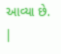આવ્યા છે.
|